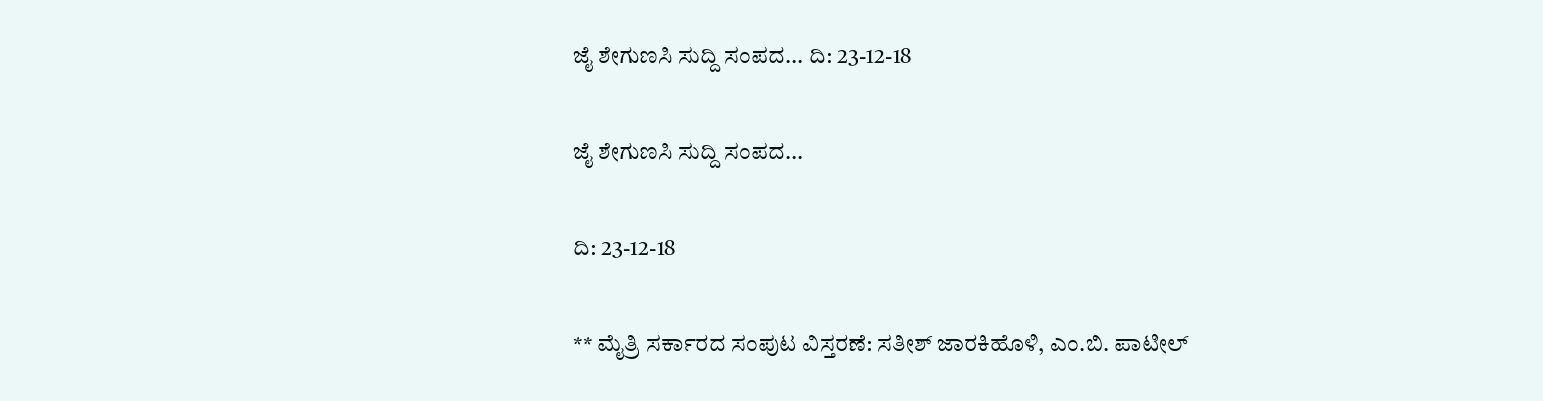ಜೈ ಶೇಗುಣಸಿ ಸುದ್ದಿ ಸಂಪದ... ದಿ: 23-12-18

ಜೈ ಶೇಗುಣಸಿ ಸುದ್ದಿ ಸಂಪದ...

ದಿ: 23-12-18

** ಮೈತ್ರಿ ಸರ್ಕಾರದ ಸಂಪುಟ ವಿಸ್ತರಣೆ: ಸತೀಶ್ ಜಾರಕಿಹೊಳಿ, ಎಂ.ಬಿ. ಪಾಟೀಲ್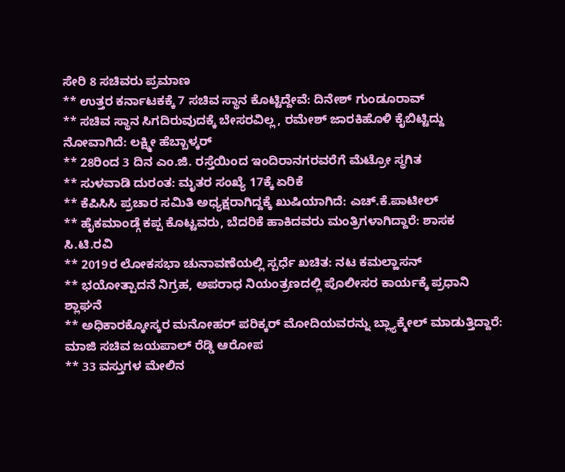ಸೇರಿ 8 ಸಚಿವರು ಪ್ರಮಾಣ
** ಉತ್ತರ ಕರ್ನಾಟಕಕ್ಕೆ 7 ಸಚಿವ ಸ್ಥಾನ ಕೊಟ್ಟಿದ್ದೇವೆ: ದಿನೇಶ್ ಗುಂಡೂರಾವ್
** ಸಚಿವ ಸ್ಥಾನ ಸಿಗದಿರುವುದಕ್ಕೆ ಬೇಸರವಿಲ್ಲ, ರಮೇಶ್ ಜಾರಕಿಹೊಳಿ ಕೈಬಿಟ್ಟಿದ್ದು ನೋವಾಗಿದೆ: ಲಕ್ಷ್ಮೀ ಹೆಬ್ಬಾಳ್ಕರ್
** 28ರಿಂದ 3 ದಿನ ಎಂ.ಜಿ. ರಸ್ತೆಯಿಂದ ಇಂದಿರಾನಗರವರೆಗೆ ಮೆಟ್ರೋ ಸ್ಥಗಿತ
** ಸುಳವಾಡಿ ದುರಂತ: ಮೃತರ ಸಂಖ್ಯೆ 17ಕ್ಕೆ ಏರಿಕೆ
** ಕೆಪಿಸಿಸಿ ಪ್ರಚಾರ ಸಮಿತಿ ಅಧ್ಯಕ್ಷರಾಗಿದ್ದಕ್ಕೆ ಖುಷಿಯಾಗಿದೆ: ಎಚ್.ಕೆ.ಪಾಟೀಲ್
** ಹೈಕಮಾಂಡ್ಗೆ ಕಪ್ಪ ಕೊಟ್ಟವರು, ಬೆದರಿಕೆ ಹಾಕಿದವರು ಮಂತ್ರಿಗಳಾಗಿದ್ದಾರೆ: ಶಾಸಕ ಸಿ.ಟಿ.ರವಿ
** 2019ರ ಲೋಕಸಭಾ ಚುನಾವಣೆಯಲ್ಲಿ ಸ್ಪರ್ಧೆ ಖಚಿತ: ನಟ ಕಮಲ್ಹಾಸನ್
** ಭಯೋತ್ಪಾದನೆ ನಿಗ್ರಹ, ಅಪರಾಧ ನಿಯಂತ್ರಣದಲ್ಲಿ ಪೊಲೀಸರ ಕಾರ್ಯಕ್ಕೆ ಪ್ರಧಾನಿ ಶ್ಲಾಘನೆ
** ಅಧಿಕಾರಕ್ಕೋಸ್ಕರ ಮನೋಹರ್ ಪರಿಕ್ಕರ್ ಮೋದಿಯವರನ್ನು ಬ್ಲ್ಯಾಕ್ಮೇಲ್ ಮಾಡುತ್ತಿದ್ದಾರೆ: ಮಾಜಿ ಸಚಿವ ಜಯಪಾಲ್ ರೆಡ್ಡಿ ಆರೋಪ
** 33 ವಸ್ತುಗಳ ಮೇಲಿನ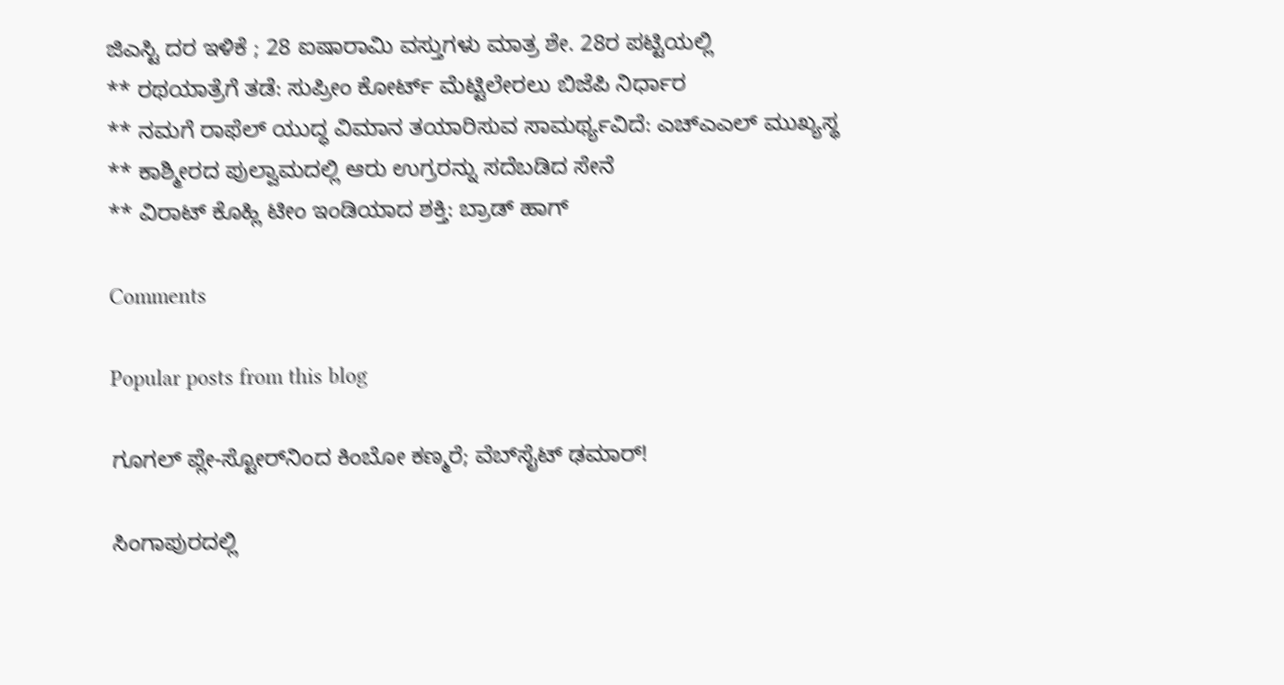ಜಿಎಸ್ಟಿ ದರ ಇಳಿಕೆ ; 28 ಐಷಾರಾಮಿ ವಸ್ತುಗಳು ಮಾತ್ರ ಶೇ. 28ರ ಪಟ್ಟಿಯಲ್ಲಿ
** ರಥಯಾತ್ರೆಗೆ ತಡೆ: ಸುಪ್ರೀಂ ಕೋರ್ಟ್ ಮೆಟ್ಟಿಲೇರಲು ಬಿಜೆಪಿ ನಿರ್ಧಾರ
** ನಮಗೆ ರಾಫೆಲ್‌ ಯುದ್ಧ ವಿಮಾನ ತಯಾರಿಸುವ ಸಾಮರ್ಥ್ಯವಿದೆ: ಎಚ್‌ಎಎಲ್‌ ಮುಖ್ಯಸ್ಥ
** ಕಾಶ್ಮೀರದ ಪುಲ್ವಾಮದಲ್ಲಿ ಆರು ಉಗ್ರರನ್ನು ಸದೆಬಡಿದ ಸೇನೆ
** ವಿರಾಟ್ ಕೊಹ್ಲಿ ಟೀಂ ಇಂಡಿಯಾದ ಶಕ್ತಿ: ಬ್ರಾಡ್ ಹಾಗ್

Comments

Popular posts from this blog

ಗೂಗಲ್ ಪ್ಲೇ-ಸ್ಟೋರ್‌ನಿಂದ ಕಿಂಬೋ ಕಣ್ಮರೆ; ವೆಬ್‌ಸೈಟ್ ಢಮಾರ್!

ಸಿಂಗಾಪುರದಲ್ಲಿ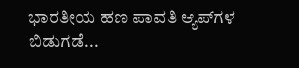ಭಾರತೀಯ ಹಣ ಪಾವತಿ ಆ್ಯಪ್‌ಗಳ ಬಿಡುಗಡೆ...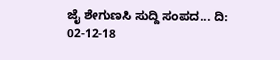ಜೈ ಶೇಗುಣಸಿ ಸುದ್ದಿ ಸಂಪದ... ದಿ: 02-12-18